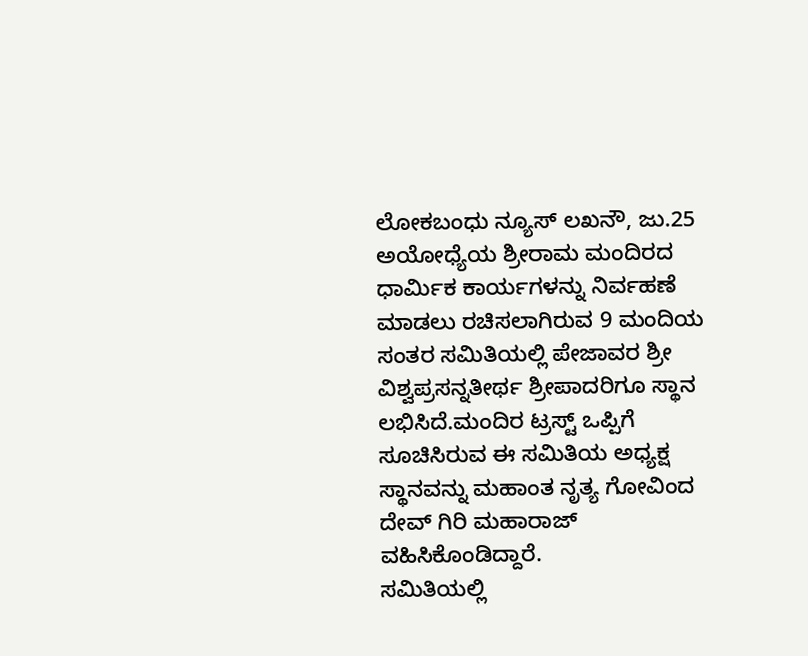ಲೋಕಬಂಧು ನ್ಯೂಸ್ ಲಖನೌ, ಜು.25
ಅಯೋಧ್ಯೆಯ ಶ್ರೀರಾಮ ಮಂದಿರದ ಧಾರ್ಮಿಕ ಕಾರ್ಯಗಳನ್ನು ನಿರ್ವಹಣೆ ಮಾಡಲು ರಚಿಸಲಾಗಿರುವ 9 ಮಂದಿಯ ಸಂತರ ಸಮಿತಿಯಲ್ಲಿ ಪೇಜಾವರ ಶ್ರೀ ವಿಶ್ವಪ್ರಸನ್ನತೀರ್ಥ ಶ್ರೀಪಾದರಿಗೂ ಸ್ಥಾನ ಲಭಿಸಿದೆ.ಮಂದಿರ ಟ್ರಸ್ಟ್ ಒಪ್ಪಿಗೆ ಸೂಚಿಸಿರುವ ಈ ಸಮಿತಿಯ ಅಧ್ಯಕ್ಷ ಸ್ಥಾನವನ್ನು ಮಹಾಂತ ನೃತ್ಯ ಗೋವಿಂದ ದೇವ್ ಗಿರಿ ಮಹಾರಾಜ್ ವಹಿಸಿಕೊಂಡಿದ್ದಾರೆ.
ಸಮಿತಿಯಲ್ಲಿ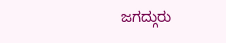ಜಗದ್ಗುರು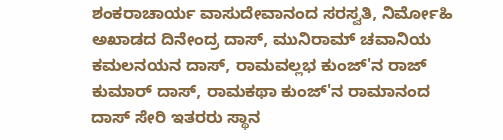ಶಂಕರಾಚಾರ್ಯ ವಾಸುದೇವಾನಂದ ಸರಸ್ವತಿ, ನಿರ್ಮೋಹಿ ಅಖಾಡದ ದಿನೇಂದ್ರ ದಾಸ್, ಮುನಿರಾಮ್ ಚವಾನಿಯ ಕಮಲನಯನ ದಾಸ್, ರಾಮವಲ್ಲಭ ಕುಂಜ್'ನ ರಾಜ್ ಕುಮಾರ್ ದಾಸ್, ರಾಮಕಥಾ ಕುಂಜ್'ನ ರಾಮಾನಂದ ದಾಸ್ ಸೇರಿ ಇತರರು ಸ್ಥಾನ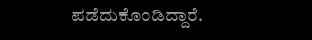ಪಡೆದುಕೊಂಡಿದ್ದಾರೆ.